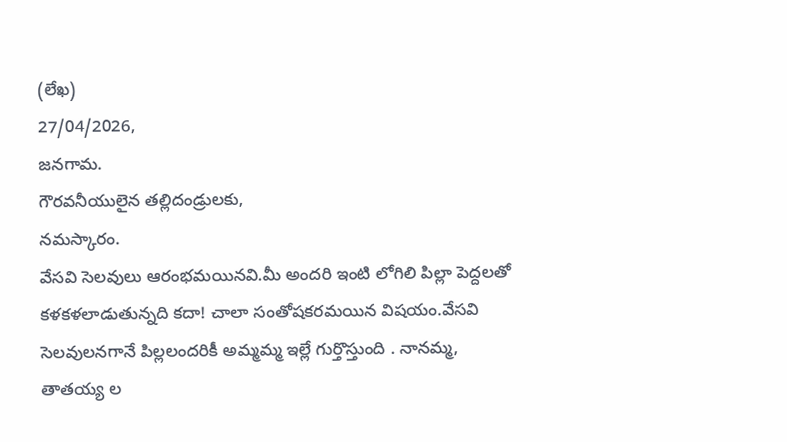(లేఖ)
27/04/2026,
జనగామ.
గౌరవనీయులైన తల్లిదండ్రులకు,
నమస్కారం.
వేసవి సెలవులు ఆరంభమయినవి.మీ అందరి ఇంటి లోగిలి పిల్లా పెద్దలతో కళకళలాడుతున్నది కదా! చాలా సంతోషకరమయిన విషయం.వేసవి సెలవులనగానే పిల్లలందరికీ అమ్మమ్మ ఇల్లే గుర్తొస్తుంది . నానమ్మ, తాతయ్య ల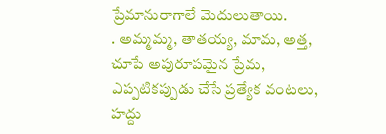ప్రేమానురాగాలే మెదులుతాయి.
. అమ్మమ్మ, తాతయ్య, మామ, అత్త, చూపే అపురూపమైన ప్రేమ, ఎప్పటికప్పుడు చేసే ప్రత్యేక వంటలు, హద్దు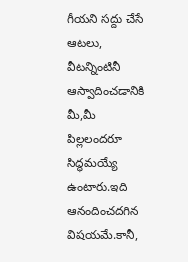గీయని సద్దు చేసే ఆటలు, వీటన్నింటినీ ఆస్వాదించడానికి మీ,మీ పిల్లలందరూ సిద్ధమయ్యే ఉంటారు.ఇది ఆనందించదగిన విషయమే.కానీ,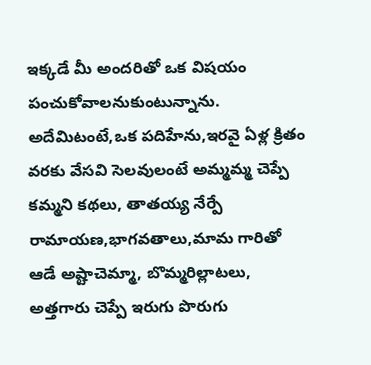ఇక్కడే మీ అందరితో ఒక విషయం పంచుకోవాలనుకుంటున్నాను.
అదేమిటంటే,ఒక పదిహేను,ఇరవై ఏళ్ల క్రితం వరకు వేసవి సెలవులంటే అమ్మమ్మ చెప్పే కమ్మని కథలు, తాతయ్య నేర్పే రామాయణ,భాగవతాలు,మామ గారితో ఆడే అష్టాచెమ్మా, బొమ్మరిల్లాటలు, అత్తగారు చెప్పే ఇరుగు పొరుగు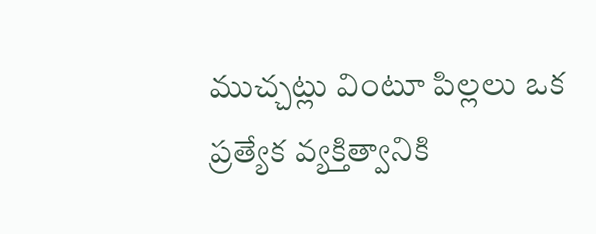ముచ్చట్లు వింటూ పిల్లలు ఒక ప్రత్యేక వ్యక్తిత్వానికి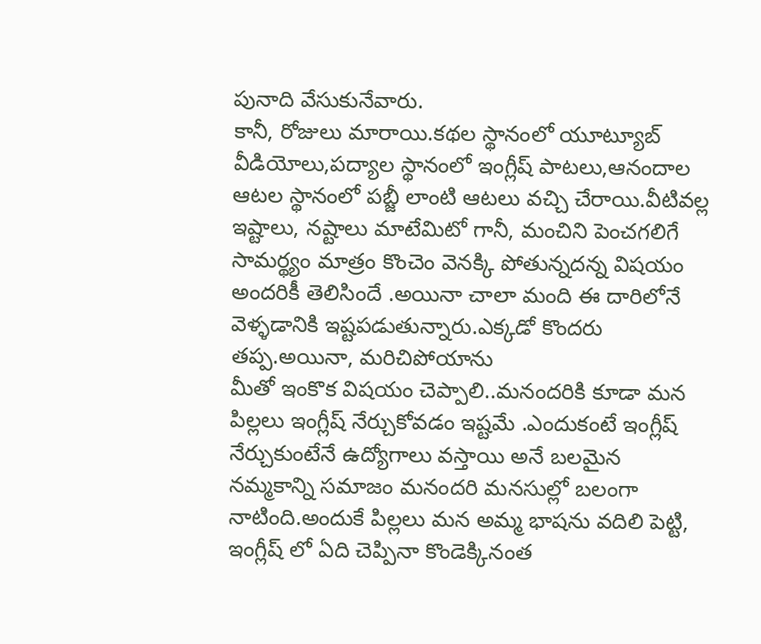పునాది వేసుకునేవారు.
కానీ, రోజులు మారాయి.కథల స్థానంలో యూట్యూబ్ వీడియోలు,పద్యాల స్థానంలో ఇంగ్లీష్ పాటలు,ఆనందాల ఆటల స్థానంలో పబ్జీ లాంటి ఆటలు వచ్చి చేరాయి.వీటివల్ల ఇష్టాలు, నష్టాలు మాటేమిటో గానీ, మంచిని పెంచగలిగే సామర్థ్యం మాత్రం కొంచెం వెనక్కి పోతున్నదన్న విషయం అందరికీ తెలిసిందే .అయినా చాలా మంది ఈ దారిలోనే వెళ్ళడానికి ఇష్టపడుతున్నారు.ఎక్కడో కొందరు తప్ప.అయినా, మరిచిపోయాను
మీతో ఇంకొక విషయం చెప్పాలి..మనందరికి కూడా మన పిల్లలు ఇంగ్లీష్ నేర్చుకోవడం ఇష్టమే .ఎందుకంటే ఇంగ్లీష్ నేర్చుకుంటేనే ఉద్యోగాలు వస్తాయి అనే బలమైన నమ్మకాన్ని సమాజం మనందరి మనసుల్లో బలంగా నాటింది.అందుకే పిల్లలు మన అమ్మ భాషను వదిలి పెట్టి, ఇంగ్లీష్ లో ఏది చెప్పినా కొండెక్కినంత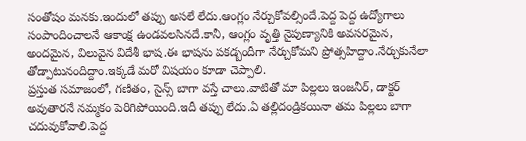సంతోషం మనకు.ఇందులో తప్పు అసలే లేదు.ఆంగ్లం నేర్చుకోవల్సిందే.పెద్ద పెద్ద ఉద్యోగాలు సంపాందించాలనే ఆకాంక్ష ఉండవలసినదే.కానీ, ఆంగ్లం వృత్తి నైపుణ్యానికి అవసరమైన, అందమైన, విలువైన విదేశీ భాష.ఈ భాషను పకడ్బందీగా నేర్చుకోమని ప్రోత్సహిద్దాం.నేర్చుకునేలా తోడ్పాటునందిద్దాం.ఇక్కడే మరో విషయం కూడా చెప్పాలి.
ప్రస్తుత సమాజంలో, గణితం, సైన్స్ బాగా వస్తే చాలు.వాటితో మా పిల్లలు ఇంజనీర్, డాక్టర్ అవుతారనే నమ్మకం పెరిగిపోయింది.ఇదీ తప్పు లేదు.ఏ తల్లిదండ్రికయినా తమ పిల్లలు బాగా చదువుకోవాలి.పెద్ద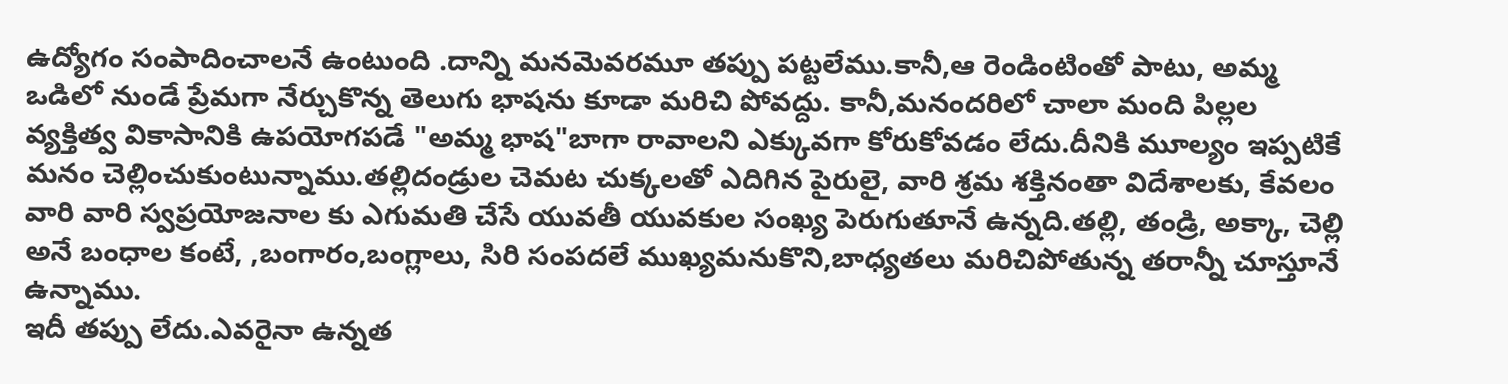ఉద్యోగం సంపాదించాలనే ఉంటుంది .దాన్ని మనమెవరమూ తప్పు పట్టలేము.కానీ,ఆ రెండింటింతో పాటు, అమ్మ ఒడిలో నుండే ప్రేమగా నేర్చుకొన్న తెలుగు భాషను కూడా మరిచి పోవద్దు. కానీ,మనందరిలో చాలా మంది పిల్లల వ్యక్తిత్వ వికాసానికి ఉపయోగపడే "అమ్మ భాష"బాగా రావాలని ఎక్కువగా కోరుకోవడం లేదు.దీనికి మూల్యం ఇప్పటికే మనం చెల్లించుకుంటున్నాము.తల్లిదండ్రుల చెమట చుక్కలతో ఎదిగిన పైరులై, వారి శ్రమ శక్తినంతా విదేశాలకు, కేవలం వారి వారి స్వప్రయోజనాల కు ఎగుమతి చేసే యువతీ యువకుల సంఖ్య పెరుగుతూనే ఉన్నది.తల్లి, తండ్రి, అక్కా, చెల్లి అనే బంధాల కంటే, ,బంగారం,బంగ్లాలు, సిరి సంపదలే ముఖ్యమనుకొని,బాధ్యతలు మరిచిపోతున్న తరాన్నీ చూస్తూనే ఉన్నాము.
ఇదీ తప్పు లేదు.ఎవరైనా ఉన్నత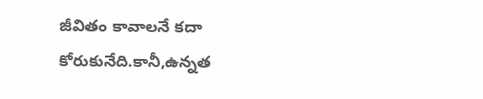జీవితం కావాలనే కదా కోరుకునేది.కానీ,ఉన్నత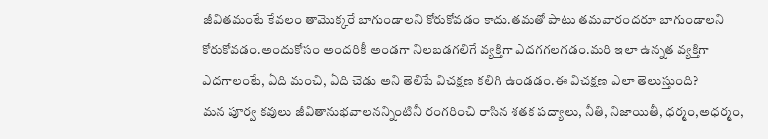జీవితమంటే కేవలం తామొక్కరే బాగుండాలని కోరుకోవడం కాదు.తమతో పాటు తమవారందరూ బాగుండాలని కోరుకోవడం.అందుకోసం అందరికీ అండగా నిలబడగలిగే వ్యక్తిగా ఎదగగలగడం.మరి ఇలా ఉన్నత వ్యక్తిగా ఎదగాలంటే, ఏది మంచి, ఏది చెడు అని తెలిపే విచక్షణ కలిగి ఉండడం.ఈ విచక్షణ ఎలా తెలుస్తుంది?
మన పూర్వ కవులు జీవితానుభవాలనన్నింటినీ రంగరించి రాసిన శతక పద్యాలు, నీతి, నిజాయితీ, ధర్మం,అధర్మం,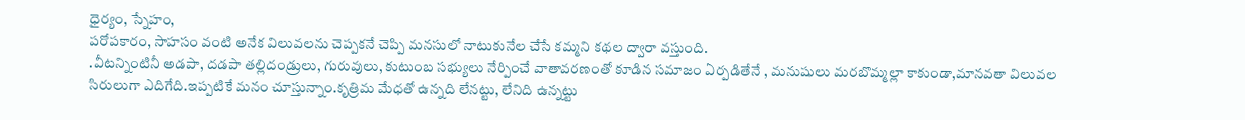ధైర్యం, స్నేహం,
పరోపకారం, సాహసం వంటి అనేక విలువలను చెప్పకనే చెప్పి మనసులో నాటుకునేల చేసే కమ్మని కథల ద్వారా వస్తుంది.
.వీటన్నింటినీ అడపా, దడపా తల్లిదండ్రులు, గురువులు, కుటుంబ సభ్యులు నేర్పించే వాతావరణంతో కూడిన సమాజం ఏర్పడితేనే , మనుషులు మరబొమ్మల్లా కాకుండా,మానవతా విలువల సిరులుగా ఎదిగేది.ఇప్పటికే మనం చూస్తున్నాం.కృత్రిమ మేధతో ఉన్నది లేనట్టు, లేనిది ఉన్నట్టు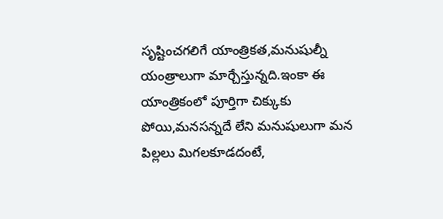సృష్టించగలిగే యాంత్రికత,మనుషుల్నీ యంత్రాలుగా మార్చేస్తున్నది.ఇంకా ఈ యాంత్రికంలో పూర్తిగా చిక్కుకు పోయి,మనసన్నదే లేని మనుషులుగా మన పిల్లలు మిగలకూడదంటే,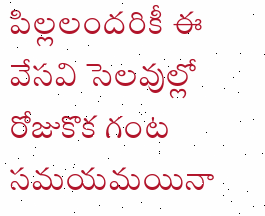పిల్లలందరికీ ఈ వేసవి సెలవుల్లో రోజుకొక గంట సమయమయినా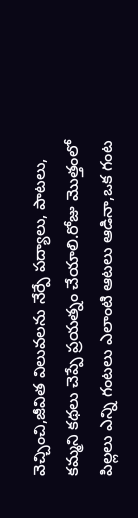వెచ్చించి,జీవిత విలువలను నేర్పే పద్యాలు, పాటలు, కమ్మని కథలు చెప్పే ప్రయత్నం చేయాలి.రోజు మొత్తంలో పిల్లలు ఎన్ని గంటలు ఎలాంటి ఆటలు ఆడినా,ఒక గంట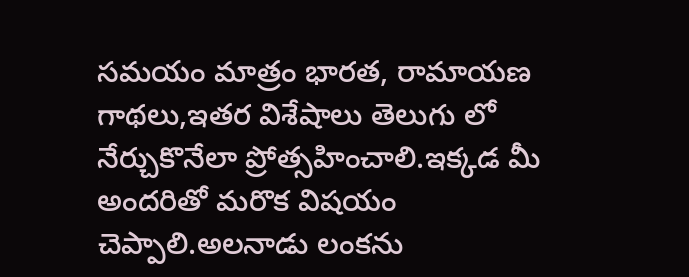సమయం మాత్రం భారత, రామాయణ గాథలు,ఇతర విశేషాలు తెలుగు లో నేర్చుకొనేలా ప్రోత్సహించాలి.ఇక్కడ మీ అందరితో మరొక విషయం చెప్పాలి.అలనాడు లంకను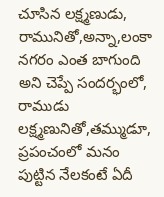చూసిన లక్ష్మణుడు, రామునితో,అన్నా,లంకా నగరం ఎంత బాగుంది అని చెప్పే సందర్భంలో, రాముడు లక్ష్మణునితో,తమ్ముడూ, ప్రపంచంలో మనం పుట్టిన నేలకంటే ఏదీ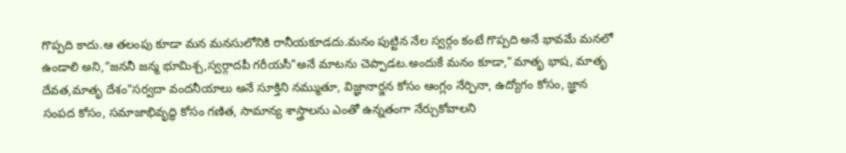గొప్పది కాదు.ఆ తలంపు కూడా మన మనసులోనికి రానీయకూడదు.మనం పుట్టిన నేల స్వర్గం కంటే గొప్పది అనే భావమే మనలో ఉండాలి అని,"జననీ జన్మ భూమిశ్చ,స్వర్గాదపీ గరీయసీ"అనే మాటను చెప్పాడట.అందుకే మనం కూడా,"మాతృ భాష, మాతృ దేవత,మాతృ దేశం"సర్వదా వందనీయాలు అనే సూక్తిని నమ్ముతూ, విజ్ఞానార్జన కోసం ఆంగ్లం నేర్పినా, ఉద్యోగం కోసం, జ్ఞాన సంపద కోసం, సమాజాభివృద్ధి కోసం గణిత, సామాన్య శాస్త్రాలను ఎంతో ఉన్నతంగా నేర్చుకోవాలని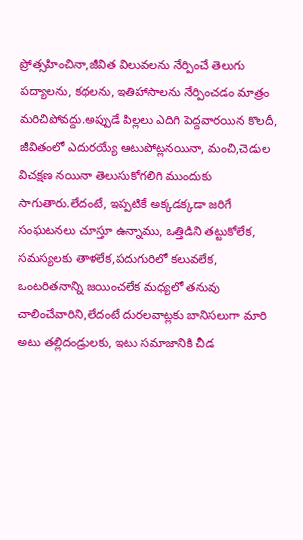ప్రోత్సహించినా,జీవిత విలువలను నేర్పించే తెలుగు పద్యాలను, కథలను, ఇతిహాసాలను నేర్పించడం మాత్రం మరిచిపోవద్దు.అప్పుడే పిల్లలు ఎదిగి పెద్దవారయిన కొలదీ, జీవితంలో ఎదురయ్యే ఆటుపోట్లనయినా, మంచి,చెడుల విచక్షణ నయినా తెలుసుకోగలిగి ముందుకు సాగుతారు.లేదంటే, ఇప్పటికే అక్కడక్కడా జరిగే సంఘటనలు చూస్తూ ఉన్నాము, ఒత్తిడిని తట్టుకోలేక, సమస్యలకు తాళలేక,పదుగురిలో కలువలేక, ఒంటరితనాన్ని జయించలేక మధ్యలో తనువు చాలించేవారిని,లేదంటే దురలవాట్లకు బానిసలుగా మారి అటు తల్లిదండ్రులకు, ఇటు సమాజానికి చీడ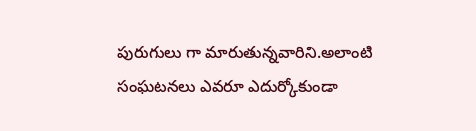పురుగులు గా మారుతున్నవారిని.అలాంటి సంఘటనలు ఎవరూ ఎదుర్కోకుండా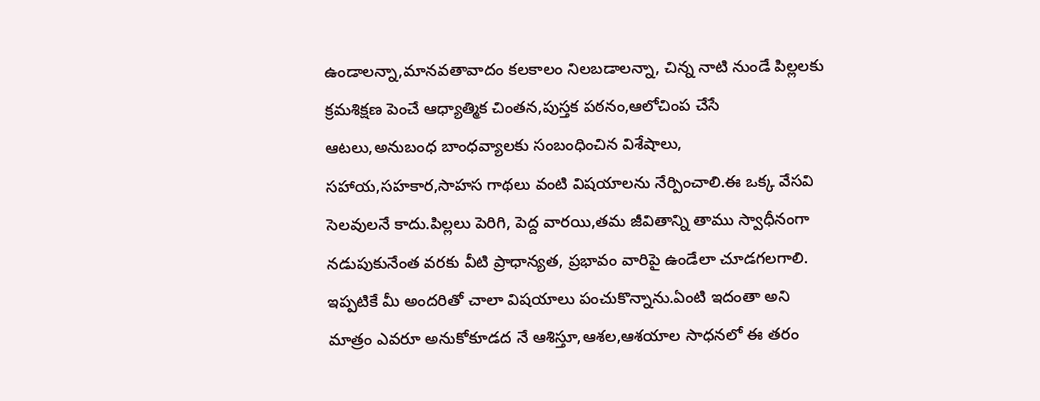ఉండాలన్నా,మానవతావాదం కలకాలం నిలబడాలన్నా, చిన్న నాటి నుండే పిల్లలకు క్రమశిక్షణ పెంచే ఆధ్యాత్మిక చింతన,పుస్తక పఠనం,ఆలోచింప చేసే ఆటలు,అనుబంధ బాంధవ్యాలకు సంబంధించిన విశేషాలు, సహాయ,సహకార,సాహస గాథలు వంటి విషయాలను నేర్పించాలి.ఈ ఒక్క వేసవి సెలవులనే కాదు.పిల్లలు పెరిగి, పెద్ద వారయి,తమ జీవితాన్ని తాము స్వాధీనంగా నడుపుకునేంత వరకు వీటి ప్రాధాన్యత, ప్రభావం వారిపై ఉండేలా చూడగలగాలి.
ఇప్పటికే మీ అందరితో చాలా విషయాలు పంచుకొన్నాను.ఏంటి ఇదంతా అని మాత్రం ఎవరూ అనుకోకూడద నే ఆశిస్తూ,ఆశల,ఆశయాల సాధనలో ఈ తరం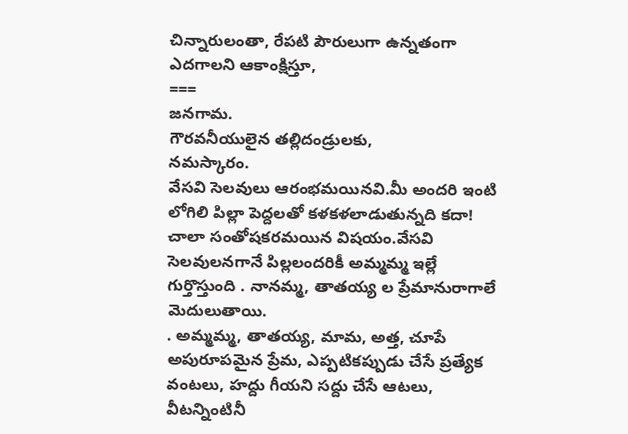చిన్నారులంతా, రేపటి పౌరులుగా ఉన్నతంగా ఎదగాలని ఆకాంక్షిస్తూ,
===
జనగామ.
గౌరవనీయులైన తల్లిదండ్రులకు,
నమస్కారం.
వేసవి సెలవులు ఆరంభమయినవి.మీ అందరి ఇంటి లోగిలి పిల్లా పెద్దలతో కళకళలాడుతున్నది కదా! చాలా సంతోషకరమయిన విషయం.వేసవి సెలవులనగానే పిల్లలందరికీ అమ్మమ్మ ఇల్లే గుర్తొస్తుంది . నానమ్మ, తాతయ్య ల ప్రేమానురాగాలే మెదులుతాయి.
. అమ్మమ్మ, తాతయ్య, మామ, అత్త, చూపే అపురూపమైన ప్రేమ, ఎప్పటికప్పుడు చేసే ప్రత్యేక వంటలు, హద్దు గీయని సద్దు చేసే ఆటలు, వీటన్నింటినీ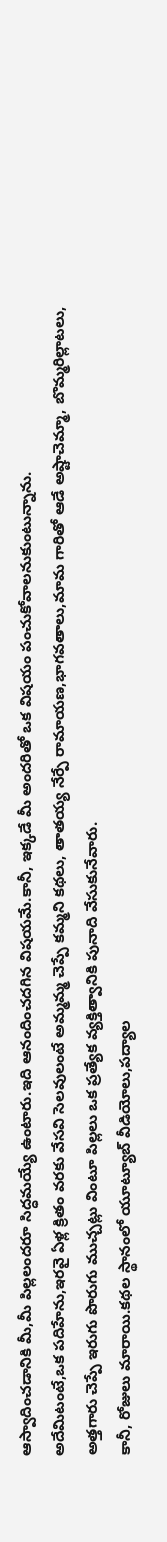ఆస్వాదించడానికి మీ,మీ పిల్లలందరూ సిద్ధమయ్యే ఉంటారు.ఇది ఆనందించదగిన విషయమే.కానీ, ఇక్కడే మీ అందరితో ఒక విషయం పంచుకోవాలనుకుంటున్నాను.
అదేమిటంటే,ఒక పదిహేను,ఇరవై ఏళ్ల క్రితం వరకు వేసవి సెలవులంటే అమ్మమ్మ చెప్పే కమ్మని కథలు, తాతయ్య నేర్పే రామాయణ,భాగవతాలు,మామ గారితో ఆడే అష్టాచెమ్మా, బొమ్మరిల్లాటలు, అత్తగారు చెప్పే ఇరుగు పొరుగు ముచ్చట్లు వింటూ పిల్లలు ఒక ప్రత్యేక వ్యక్తిత్వానికి పునాది వేసుకునేవారు.
కానీ, రోజులు మారాయి.కథల స్థానంలో యూట్యూబ్ వీడియోలు,పద్యాల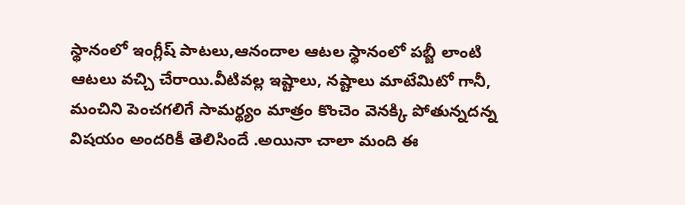స్థానంలో ఇంగ్లీష్ పాటలు,ఆనందాల ఆటల స్థానంలో పబ్జీ లాంటి ఆటలు వచ్చి చేరాయి.వీటివల్ల ఇష్టాలు, నష్టాలు మాటేమిటో గానీ, మంచిని పెంచగలిగే సామర్థ్యం మాత్రం కొంచెం వెనక్కి పోతున్నదన్న విషయం అందరికీ తెలిసిందే .అయినా చాలా మంది ఈ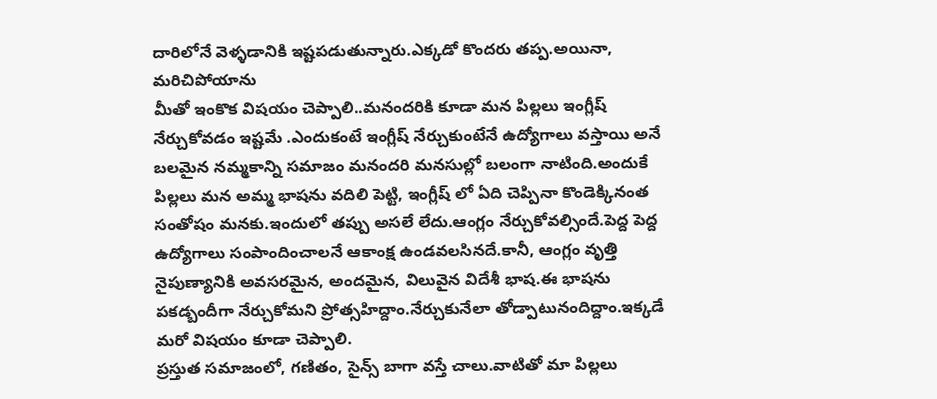దారిలోనే వెళ్ళడానికి ఇష్టపడుతున్నారు.ఎక్కడో కొందరు తప్ప.అయినా, మరిచిపోయాను
మీతో ఇంకొక విషయం చెప్పాలి..మనందరికి కూడా మన పిల్లలు ఇంగ్లీష్ నేర్చుకోవడం ఇష్టమే .ఎందుకంటే ఇంగ్లీష్ నేర్చుకుంటేనే ఉద్యోగాలు వస్తాయి అనే బలమైన నమ్మకాన్ని సమాజం మనందరి మనసుల్లో బలంగా నాటింది.అందుకే పిల్లలు మన అమ్మ భాషను వదిలి పెట్టి, ఇంగ్లీష్ లో ఏది చెప్పినా కొండెక్కినంత సంతోషం మనకు.ఇందులో తప్పు అసలే లేదు.ఆంగ్లం నేర్చుకోవల్సిందే.పెద్ద పెద్ద ఉద్యోగాలు సంపాందించాలనే ఆకాంక్ష ఉండవలసినదే.కానీ, ఆంగ్లం వృత్తి నైపుణ్యానికి అవసరమైన, అందమైన, విలువైన విదేశీ భాష.ఈ భాషను పకడ్బందీగా నేర్చుకోమని ప్రోత్సహిద్దాం.నేర్చుకునేలా తోడ్పాటునందిద్దాం.ఇక్కడే మరో విషయం కూడా చెప్పాలి.
ప్రస్తుత సమాజంలో, గణితం, సైన్స్ బాగా వస్తే చాలు.వాటితో మా పిల్లలు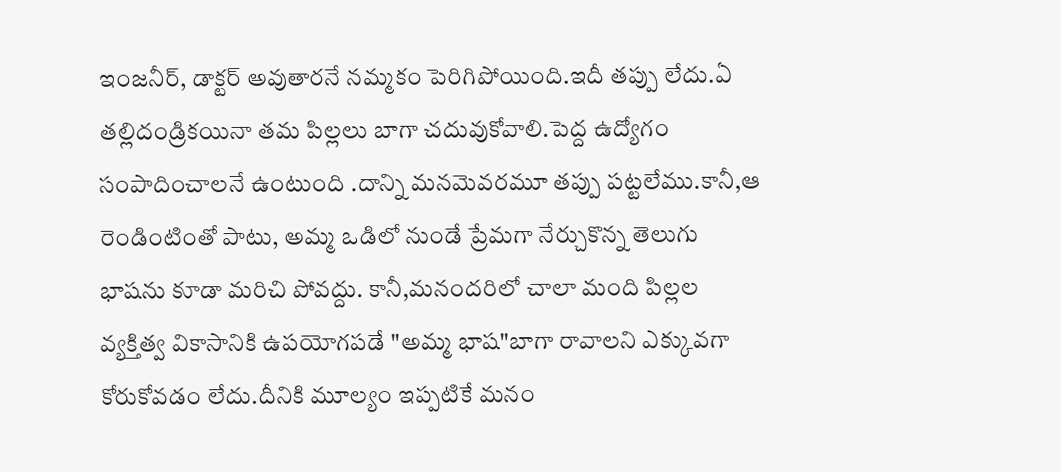ఇంజనీర్, డాక్టర్ అవుతారనే నమ్మకం పెరిగిపోయింది.ఇదీ తప్పు లేదు.ఏ తల్లిదండ్రికయినా తమ పిల్లలు బాగా చదువుకోవాలి.పెద్ద ఉద్యోగం సంపాదించాలనే ఉంటుంది .దాన్ని మనమెవరమూ తప్పు పట్టలేము.కానీ,ఆ రెండింటింతో పాటు, అమ్మ ఒడిలో నుండే ప్రేమగా నేర్చుకొన్న తెలుగు భాషను కూడా మరిచి పోవద్దు. కానీ,మనందరిలో చాలా మంది పిల్లల వ్యక్తిత్వ వికాసానికి ఉపయోగపడే "అమ్మ భాష"బాగా రావాలని ఎక్కువగా కోరుకోవడం లేదు.దీనికి మూల్యం ఇప్పటికే మనం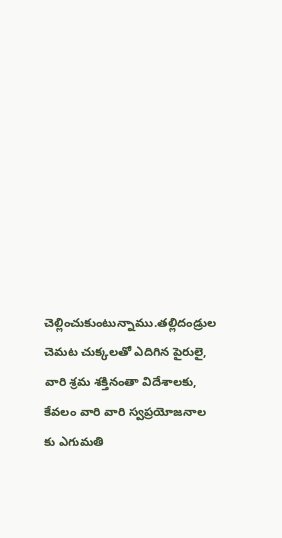చెల్లించుకుంటున్నాము.తల్లిదండ్రుల చెమట చుక్కలతో ఎదిగిన పైరులై, వారి శ్రమ శక్తినంతా విదేశాలకు, కేవలం వారి వారి స్వప్రయోజనాల కు ఎగుమతి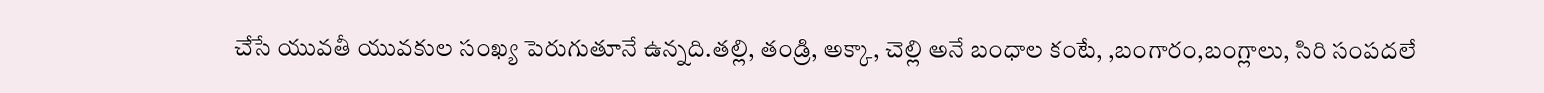చేసే యువతీ యువకుల సంఖ్య పెరుగుతూనే ఉన్నది.తల్లి, తండ్రి, అక్కా, చెల్లి అనే బంధాల కంటే, ,బంగారం,బంగ్లాలు, సిరి సంపదలే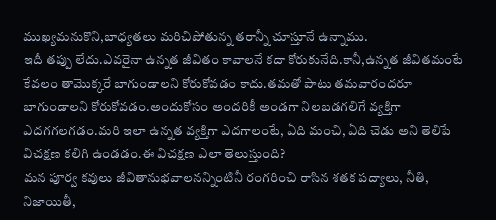ముఖ్యమనుకొని,బాధ్యతలు మరిచిపోతున్న తరాన్నీ చూస్తూనే ఉన్నాము.
ఇదీ తప్పు లేదు.ఎవరైనా ఉన్నత జీవితం కావాలనే కదా కోరుకునేది.కానీ,ఉన్నత జీవితమంటే కేవలం తామొక్కరే బాగుండాలని కోరుకోవడం కాదు.తమతో పాటు తమవారందరూ బాగుండాలని కోరుకోవడం.అందుకోసం అందరికీ అండగా నిలబడగలిగే వ్యక్తిగా ఎదగగలగడం.మరి ఇలా ఉన్నత వ్యక్తిగా ఎదగాలంటే, ఏది మంచి, ఏది చెడు అని తెలిపే విచక్షణ కలిగి ఉండడం.ఈ విచక్షణ ఎలా తెలుస్తుంది?
మన పూర్వ కవులు జీవితానుభవాలనన్నింటినీ రంగరించి రాసిన శతక పద్యాలు, నీతి, నిజాయితీ,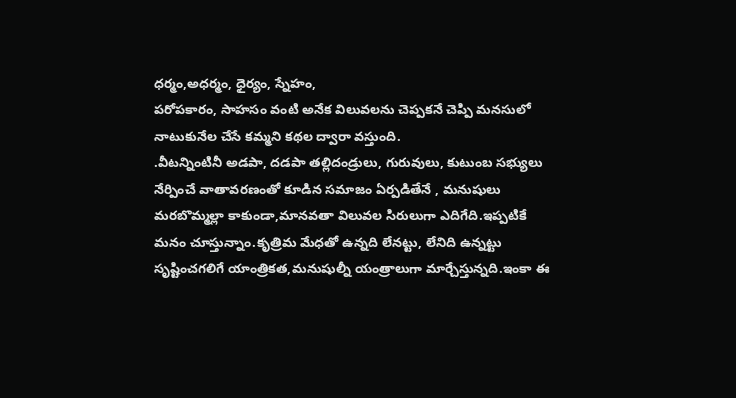ధర్మం,అధర్మం, ధైర్యం, స్నేహం,
పరోపకారం, సాహసం వంటి అనేక విలువలను చెప్పకనే చెప్పి మనసులో నాటుకునేల చేసే కమ్మని కథల ద్వారా వస్తుంది.
.వీటన్నింటినీ అడపా, దడపా తల్లిదండ్రులు, గురువులు, కుటుంబ సభ్యులు నేర్పించే వాతావరణంతో కూడిన సమాజం ఏర్పడితేనే , మనుషులు మరబొమ్మల్లా కాకుండా,మానవతా విలువల సిరులుగా ఎదిగేది.ఇప్పటికే మనం చూస్తున్నాం.కృత్రిమ మేధతో ఉన్నది లేనట్టు, లేనిది ఉన్నట్టు సృష్టించగలిగే యాంత్రికత,మనుషుల్నీ యంత్రాలుగా మార్చేస్తున్నది.ఇంకా ఈ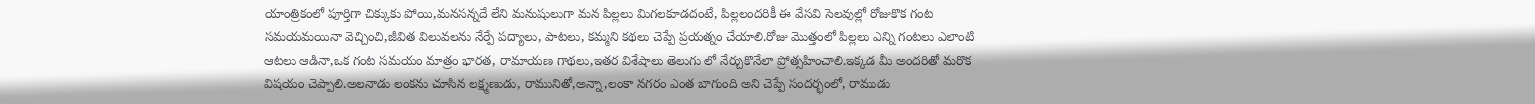యాంత్రికంలో పూర్తిగా చిక్కుకు పోయి,మనసన్నదే లేని మనుషులుగా మన పిల్లలు మిగలకూడదంటే, పిల్లలందరికీ ఈ వేసవి సెలవుల్లో రోజుకొక గంట సమయమయినా వెచ్చించి,జీవిత విలువలను నేర్పే పద్యాలు, పాటలు, కమ్మని కథలు చెప్పే ప్రయత్నం చేయాలి.రోజు మొత్తంలో పిల్లలు ఎన్ని గంటలు ఎలాంటి ఆటలు ఆడినా,ఒక గంట సమయం మాత్రం భారత, రామాయణ గాథలు,ఇతర విశేషాలు తెలుగు లో నేర్చుకొనేలా ప్రోత్సహించాలి.ఇక్కడ మీ అందరితో మరొక విషయం చెప్పాలి.అలనాడు లంకను చూసిన లక్ష్మణుడు, రామునితో,అన్నా,లంకా నగరం ఎంత బాగుంది అని చెప్పే సందర్భంలో, రాముడు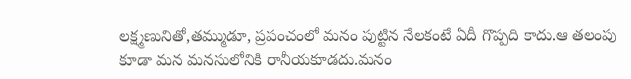లక్ష్మణునితో,తమ్ముడూ, ప్రపంచంలో మనం పుట్టిన నేలకంటే ఏదీ గొప్పది కాదు.ఆ తలంపు కూడా మన మనసులోనికి రానీయకూడదు.మనం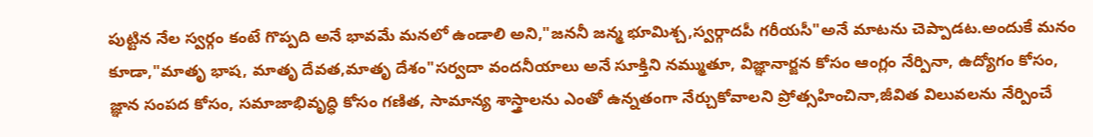పుట్టిన నేల స్వర్గం కంటే గొప్పది అనే భావమే మనలో ఉండాలి అని,"జననీ జన్మ భూమిశ్చ,స్వర్గాదపీ గరీయసీ"అనే మాటను చెప్పాడట.అందుకే మనం కూడా,"మాతృ భాష, మాతృ దేవత,మాతృ దేశం"సర్వదా వందనీయాలు అనే సూక్తిని నమ్ముతూ, విజ్ఞానార్జన కోసం ఆంగ్లం నేర్పినా, ఉద్యోగం కోసం, జ్ఞాన సంపద కోసం, సమాజాభివృద్ధి కోసం గణిత, సామాన్య శాస్త్రాలను ఎంతో ఉన్నతంగా నేర్చుకోవాలని ప్రోత్సహించినా,జీవిత విలువలను నేర్పించే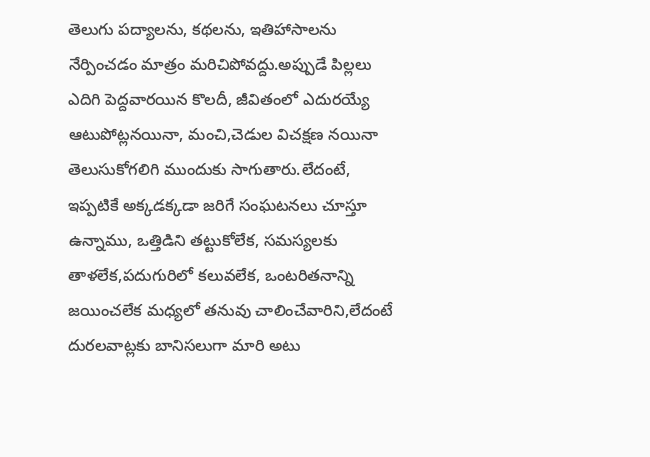తెలుగు పద్యాలను, కథలను, ఇతిహాసాలను నేర్పించడం మాత్రం మరిచిపోవద్దు.అప్పుడే పిల్లలు ఎదిగి పెద్దవారయిన కొలదీ, జీవితంలో ఎదురయ్యే ఆటుపోట్లనయినా, మంచి,చెడుల విచక్షణ నయినా తెలుసుకోగలిగి ముందుకు సాగుతారు.లేదంటే, ఇప్పటికే అక్కడక్కడా జరిగే సంఘటనలు చూస్తూ ఉన్నాము, ఒత్తిడిని తట్టుకోలేక, సమస్యలకు తాళలేక,పదుగురిలో కలువలేక, ఒంటరితనాన్ని జయించలేక మధ్యలో తనువు చాలించేవారిని,లేదంటే దురలవాట్లకు బానిసలుగా మారి అటు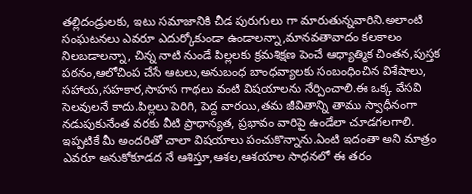తల్లిదండ్రులకు, ఇటు సమాజానికి చీడ పురుగులు గా మారుతున్నవారిని.అలాంటి సంఘటనలు ఎవరూ ఎదుర్కోకుండా ఉండాలన్నా,మానవతావాదం కలకాలం నిలబడాలన్నా, చిన్న నాటి నుండే పిల్లలకు క్రమశిక్షణ పెంచే ఆధ్యాత్మిక చింతన,పుస్తక పఠనం,ఆలోచింప చేసే ఆటలు,అనుబంధ బాంధవ్యాలకు సంబంధించిన విశేషాలు, సహాయ,సహకార,సాహస గాథలు వంటి విషయాలను నేర్పించాలి.ఈ ఒక్క వేసవి సెలవులనే కాదు.పిల్లలు పెరిగి, పెద్ద వారయి,తమ జీవితాన్ని తాము స్వాధీనంగా నడుపుకునేంత వరకు వీటి ప్రాధాన్యత, ప్రభావం వారిపై ఉండేలా చూడగలగాలి.
ఇప్పటికే మీ అందరితో చాలా విషయాలు పంచుకొన్నాను.ఏంటి ఇదంతా అని మాత్రం ఎవరూ అనుకోకూడద నే ఆశిస్తూ,ఆశల,ఆశయాల సాధనలో ఈ తరం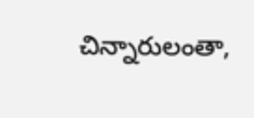చిన్నారులంతా,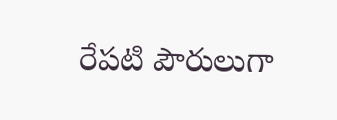రేపటి పౌరులుగా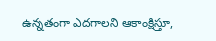ఉన్నతంగా ఎదగాలని ఆకాంక్షిస్తూ,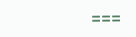===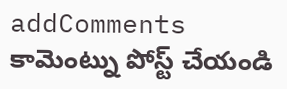addComments
కామెంట్ను పోస్ట్ చేయండి